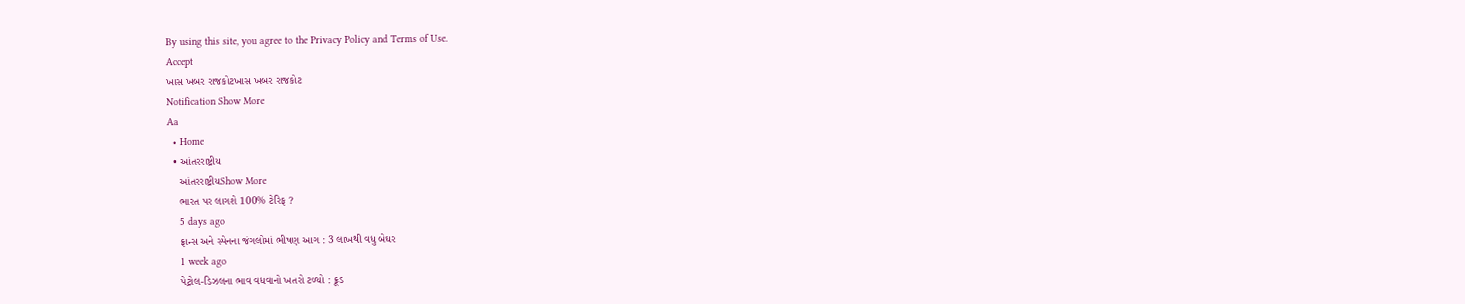By using this site, you agree to the Privacy Policy and Terms of Use.
Accept
ખાસ ખબર રાજકોટખાસ ખબર રાજકોટ
Notification Show More
Aa
  • Home
  • આંતરરાષ્ટ્રીય
    આંતરરાષ્ટ્રીયShow More
    ભારત પર લાગશે 100% ટેરિફ ?
    5 days ago
    ફ્રાન્સ અને સ્પેનના જંગલોમાં ભીષણ આગ : 3 લાખથી વધુ બેઘર
    1 week ago
    પેટ્રોલ-ડિઝલના ભાવ વધવાનો ખતરો ટળ્યો : ક્રૂડ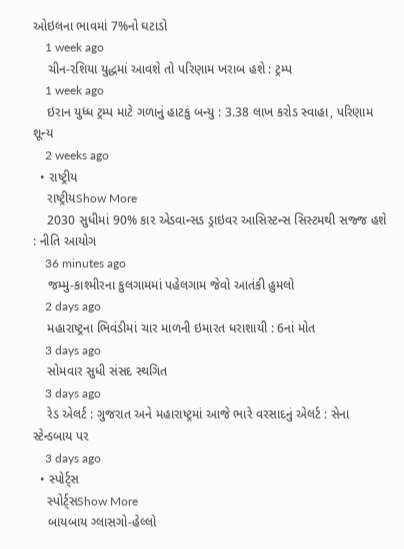ઓઇલના ભાવમાં 7%નો ઘટાડો
    1 week ago
    ચીન-રશિયા યુદ્ધમાં આવશે તો પરિણામ ખરાબ હશે : ટ્રમ્પ
    1 week ago
    ઇરાન યુધ્ધ ટ્રમ્પ માટે ગળાનું હાટકું બન્યુ : 3.38 લાખ કરોડ સ્વાહા, પરિણામ શૂન્ય
    2 weeks ago
  • રાષ્ટ્રીય
    રાષ્ટ્રીયShow More
    2030 સુધીમાં 90% કાર એડવાન્સડ ડ્રાઇવર આસિસ્ટન્સ સિસ્ટમથી સજ્જ હશે : નીતિ આયોગ
    36 minutes ago
    જમ્મુ-કાશ્મીરના કુલગામમાં પહેલગામ જેવો આતંકી હુમલો
    2 days ago
    મહારાષ્ટ્રના ભિવંડીમાં ચાર માળની ઇમારત ધરાશાયી : 6નાં મોત
    3 days ago
    સોમવાર સુધી સંસદ સ્થગિત
    3 days ago
    રેડ એલર્ટ : ગુજરાત અને મહારાષ્ટ્રમાં આજે ભારે વરસાદનું એલર્ટ : સેના સ્ટેન્ડબાય પર
    3 days ago
  • સ્પોર્ટ્સ
    સ્પોર્ટ્સShow More
    બાયબાય ગ્લાસગો-હેલ્લો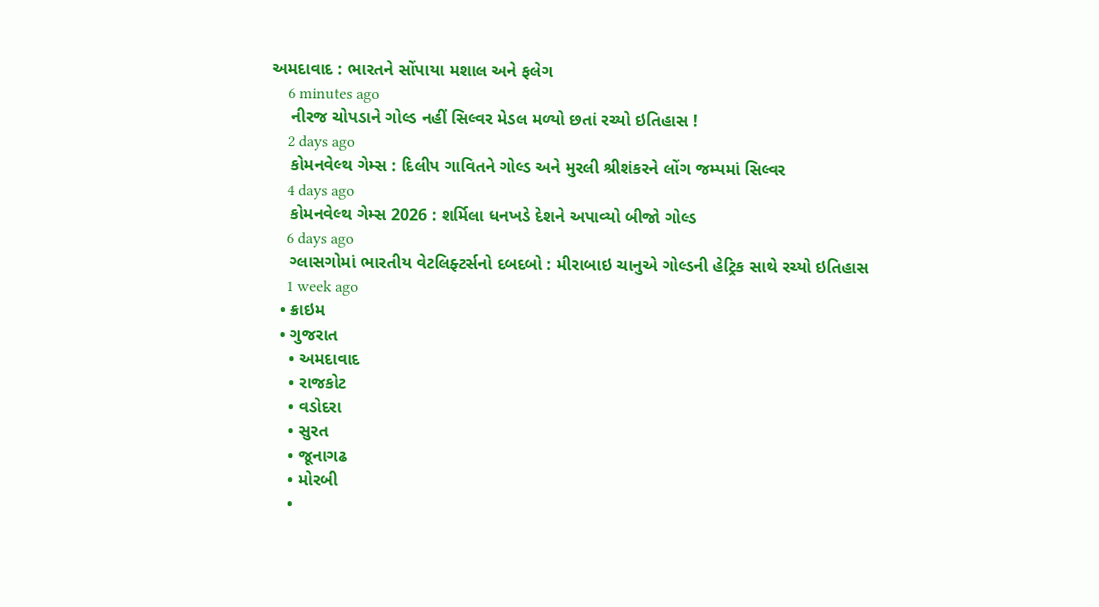અમદાવાદ : ભારતને સોંપાયા મશાલ અને ફલેગ
    6 minutes ago
    નીરજ ચોપડાને ગોલ્ડ નહીં સિલ્વર મેડલ મળ્યો છતાં રચ્યો ઇતિહાસ !
    2 days ago
    કોમનવેલ્થ ગેમ્સ : દિલીપ ગાવિતને ગોલ્ડ અને મુરલી શ્રીશંકરને લોંગ જમ્પમાં સિલ્વર
    4 days ago
    કોમનવેલ્થ ગેમ્સ 2026 : શર્મિલા ધનખડે દેશને અપાવ્યો બીજો ગોલ્ડ
    6 days ago
    ગ્લાસગોમાં ભારતીય વેટલિફ્ટર્સનો દબદબો : મીરાબાઇ ચાનુએ ગોલ્ડની હેટ્રિક સાથે રચ્યો ઇતિહાસ
    1 week ago
  • ક્રાઇમ
  • ગુજરાત
    • અમદાવાદ
    • રાજકોટ
    • વડોદરા
    • સુરત
    • જૂનાગઢ
    • મોરબી
    •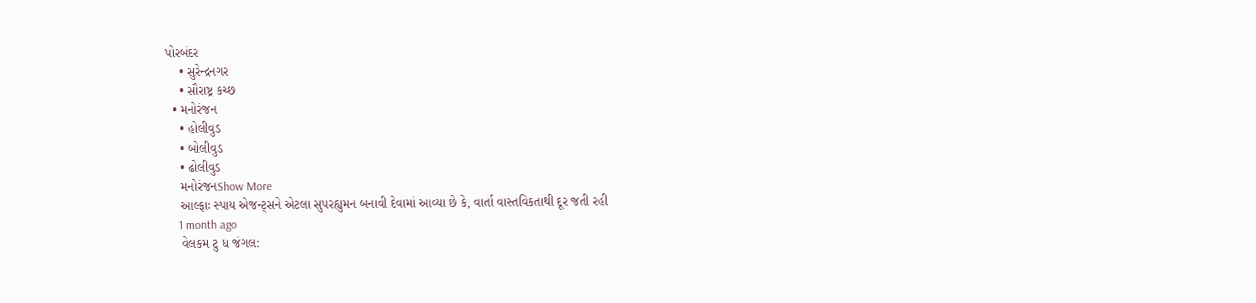પોરબંદર
    • સુરેન્દ્રનગર
    • સૌરાષ્ટ્ર કચ્છ
  • મનોરંજન
    • હોલીવુડ
    • બોલીવુડ
    • ઢોલીવુડ
    મનોરંજનShow More
    આલ્ફાઃ સ્પાય એજન્ટ્સને એટલા સુપરહ્યુમન બનાવી દેવામાં આવ્યા છે કે, વાર્તા વાસ્તવિકતાથી દૂર જતી રહી
    1 month ago
    વેલકમ ટુ ધ જંગલ: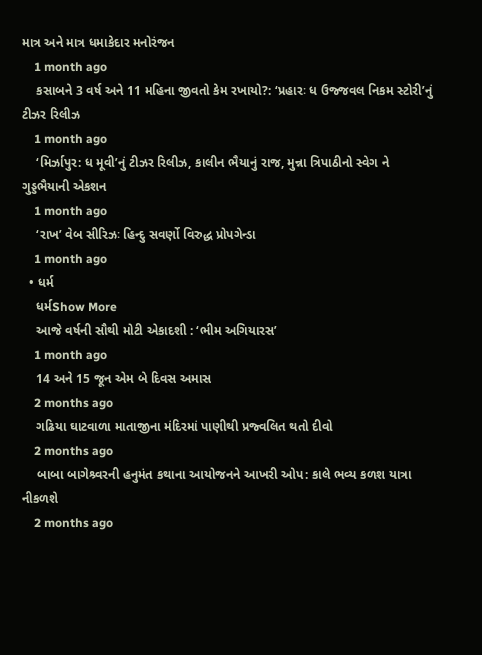માત્ર અને માત્ર ધમાકેદાર મનોરંજન
    1 month ago
    કસાબને 3 વર્ષ અને 11 મહિના જીવતો કેમ રખાયો?: ‘પ્રહારઃ ધ ઉજ્જવલ નિકમ સ્ટોરી’નું ટીઝર રિલીઝ
    1 month ago
    ‘મિર્ઝાપુર: ધ મૂવી’નું ટીઝર રિલીઝ, કાલીન ભૈયાનું રાજ, મુન્ના ત્રિપાઠીનો સ્વેગ ને ગુડ્ડભૈયાની એકશન
    1 month ago
    ‘રાખ’ વેબ સીરિઝઃ હિન્દુ સવર્ણો વિરુદ્ધ પ્રોપગેન્ડા
    1 month ago
  • ધર્મ
    ધર્મShow More
    આજે વર્ષની સૌથી મોટી એકાદશી : ‘ભીમ અગિયારસ’
    1 month ago
    14 અને 15 જૂન એમ બે દિવસ અમાસ
    2 months ago
    ગઢિયા ઘાટવાળા માતાજીના મંદિરમાં પાણીથી પ્રજ્વલિત થતો દીવો
    2 months ago
    બાબા બાગેશ્ર્વરની હનુમંત કથાના આયોજનને આખરી ઓપ: કાલે ભવ્ય કળશ યાત્રા નીકળશે
    2 months ago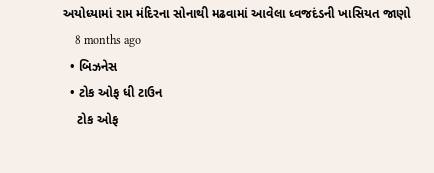અયોધ્યામાં રામ મંદિરના સોનાથી મઢવામાં આવેલા ધ્વજદંડની ખાસિયત જાણો
    8 months ago
  • બિઝનેસ
  • ટોક ઓફ ધી ટાઉન
    ટોક ઓફ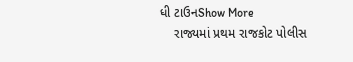ધી ટાઉનShow More
    રાજ્યમાં પ્રથમ રાજકોટ પોલીસ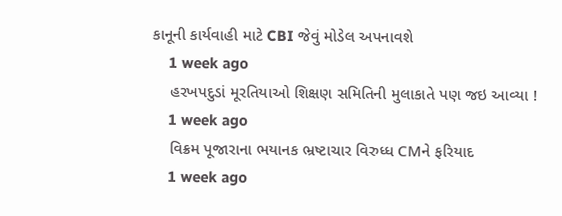કાનૂની કાર્યવાહી માટે CBI જેવું મોડેલ અપનાવશે
    1 week ago
    હરખપદુડાં મૂરતિયાઓ શિક્ષણ સમિતિની મુલાકાતે પણ જઇ આવ્યા !
    1 week ago
    વિક્રમ પૂજારાના ભયાનક ભ્રષ્ટાચાર વિરુધ્ધ CMને ફરિયાદ
    1 week ago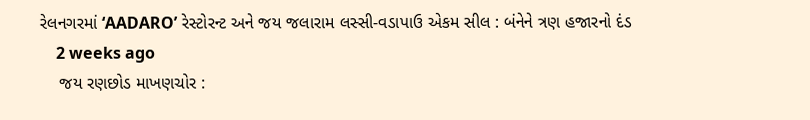રેલનગરમાં ‘AADARO’ રેસ્ટોરન્ટ અને જય જલારામ લસ્સી-વડાપાઉ એકમ સીલ : બંનેને ત્રણ હજારનો દંડ
    2 weeks ago
    જય રણછોડ માખણચોર :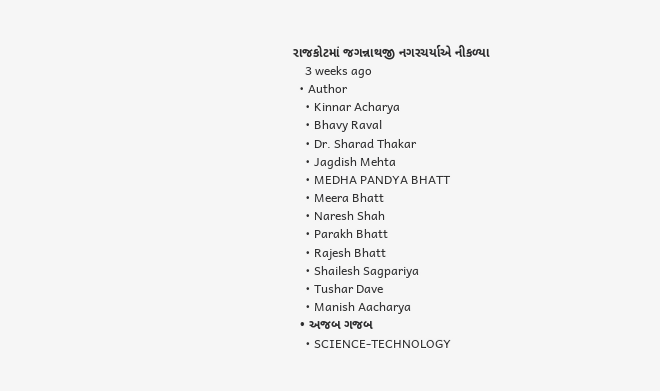રાજકોટમાં જગન્નાથજી નગરચર્યાએ નીકળ્યા
    3 weeks ago
  • Author
    • Kinnar Acharya
    • Bhavy Raval
    • Dr. Sharad Thakar
    • Jagdish Mehta
    • MEDHA PANDYA BHATT
    • Meera Bhatt
    • Naresh Shah
    • Parakh Bhatt
    • Rajesh Bhatt
    • Shailesh Sagpariya
    • Tushar Dave
    • Manish Aacharya
  • અજબ ગજબ
    • SCIENCE-TECHNOLOGY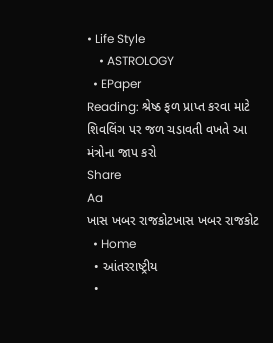• Life Style
    • ASTROLOGY
  • EPaper
Reading: શ્રેષ્ઠ ફળ પ્રાપ્ત કરવા માટે શિવલિંગ પર જળ ચડાવતી વખતે આ મંત્રોના જાપ કરો
Share
Aa
ખાસ ખબર રાજકોટખાસ ખબર રાજકોટ
  • Home
  • આંતરરાષ્ટ્રીય
  •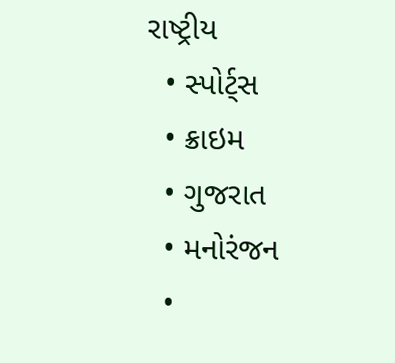રાષ્ટ્રીય
  • સ્પોર્ટ્સ
  • ક્રાઇમ
  • ગુજરાત
  • મનોરંજન
  •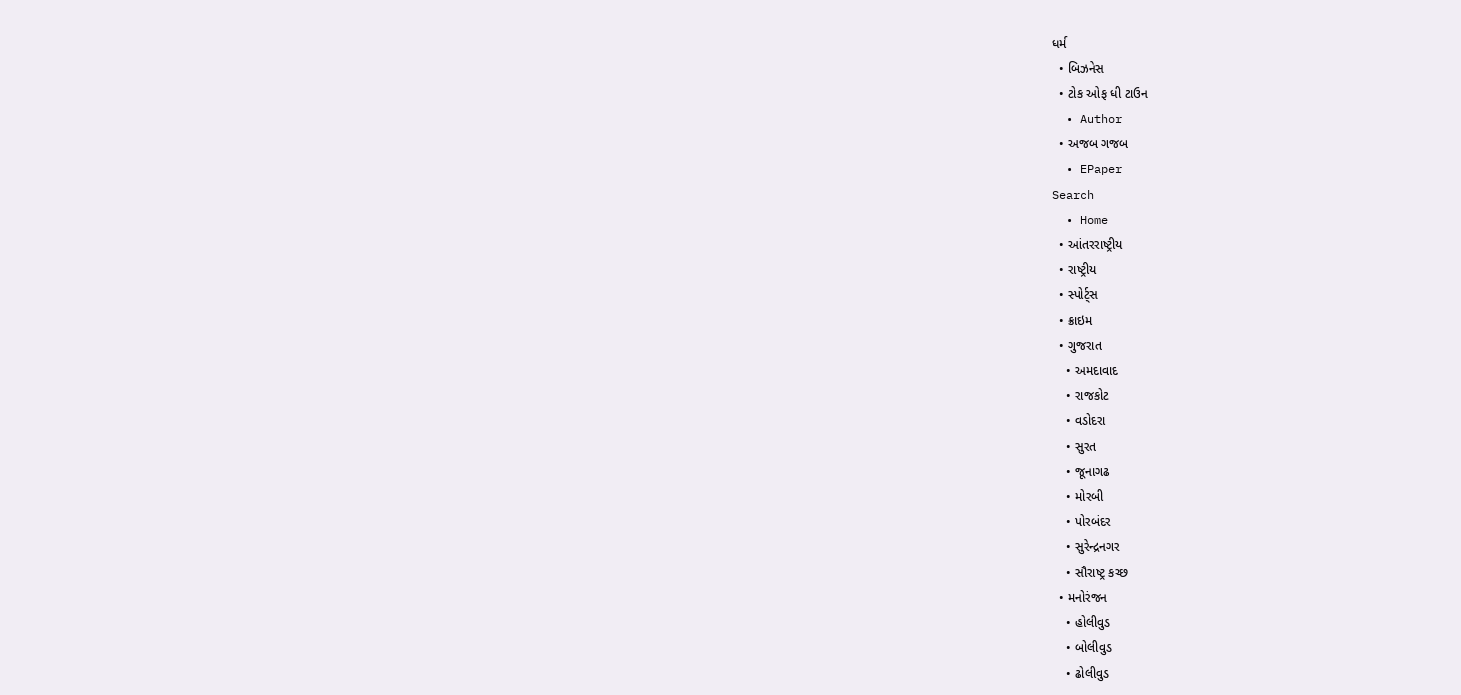ધર્મ
  • બિઝનેસ
  • ટોક ઓફ ધી ટાઉન
  • Author
  • અજબ ગજબ
  • EPaper
Search
  • Home
  • આંતરરાષ્ટ્રીય
  • રાષ્ટ્રીય
  • સ્પોર્ટ્સ
  • ક્રાઇમ
  • ગુજરાત
    • અમદાવાદ
    • રાજકોટ
    • વડોદરા
    • સુરત
    • જૂનાગઢ
    • મોરબી
    • પોરબંદર
    • સુરેન્દ્રનગર
    • સૌરાષ્ટ્ર કચ્છ
  • મનોરંજન
    • હોલીવુડ
    • બોલીવુડ
    • ઢોલીવુડ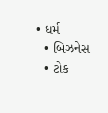• ધર્મ
  • બિઝનેસ
  • ટોક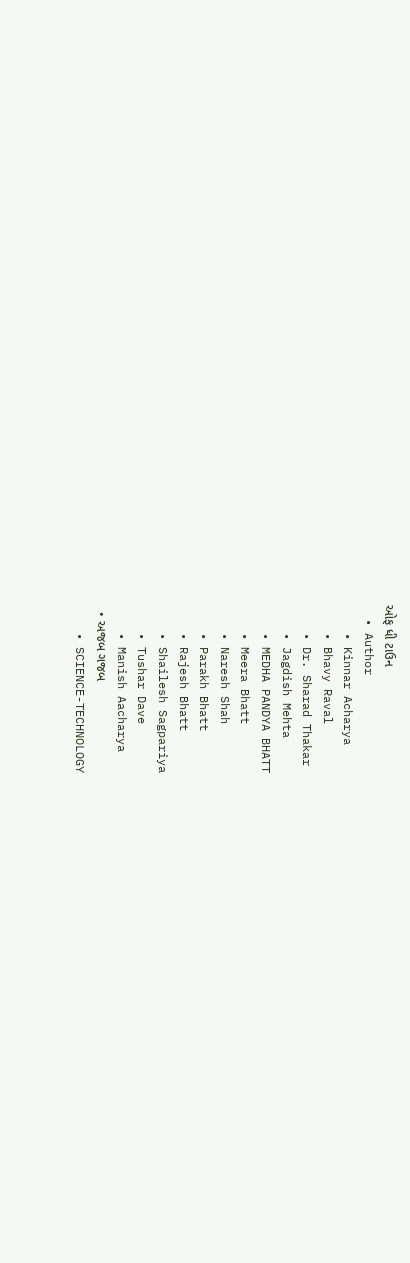ઓફ ધી ટાઉન
  • Author
    • Kinnar Acharya
    • Bhavy Raval
    • Dr. Sharad Thakar
    • Jagdish Mehta
    • MEDHA PANDYA BHATT
    • Meera Bhatt
    • Naresh Shah
    • Parakh Bhatt
    • Rajesh Bhatt
    • Shailesh Sagpariya
    • Tushar Dave
    • Manish Aacharya
  • અજબ ગજબ
    • SCIENCE-TECHNOLOGY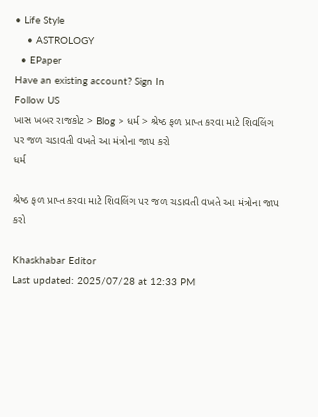• Life Style
    • ASTROLOGY
  • EPaper
Have an existing account? Sign In
Follow US
ખાસ ખબર રાજકોટ > Blog > ધર્મ > શ્રેષ્ઠ ફળ પ્રાપ્ત કરવા માટે શિવલિંગ પર જળ ચડાવતી વખતે આ મંત્રોના જાપ કરો
ધર્મ

શ્રેષ્ઠ ફળ પ્રાપ્ત કરવા માટે શિવલિંગ પર જળ ચડાવતી વખતે આ મંત્રોના જાપ કરો

Khaskhabar Editor
Last updated: 2025/07/28 at 12:33 PM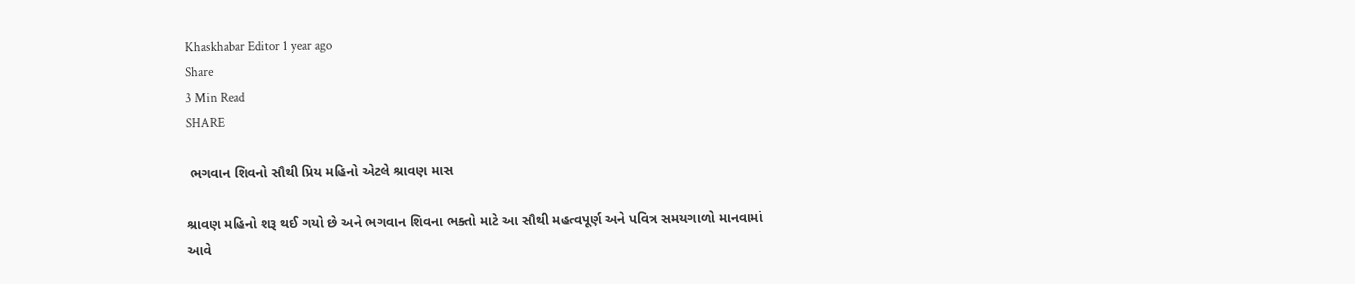Khaskhabar Editor 1 year ago
Share
3 Min Read
SHARE

 ભગવાન શિવનો સૌથી પ્રિય મહિનો એટલે શ્રાવણ માસ

શ્રાવણ મહિનો શરૂ થઈ ગયો છે અને ભગવાન શિવના ભક્તો માટે આ સૌથી મહત્વપૂર્ણ અને પવિત્ર સમયગાળો માનવામાં આવે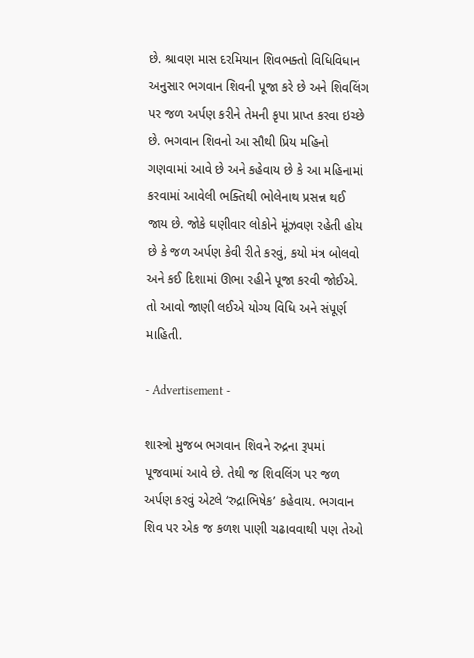છે. શ્રાવણ માસ દરમિયાન શિવભક્તો વિધિવિધાન અનુસાર ભગવાન શિવની પૂજા કરે છે અને શિવલિંગ પર જળ અર્પણ કરીને તેમની કૃપા પ્રાપ્ત કરવા ઇચ્છે છે. ભગવાન શિવનો આ સૌથી પ્રિય મહિનો ગણવામાં આવે છે અને કહેવાય છે કે આ મહિનામાં કરવામાં આવેલી ભક્તિથી ભોલેનાથ પ્રસન્ન થઈ જાય છે. જોકે ઘણીવાર લોકોને મૂંઝવણ રહેતી હોય છે કે જળ અર્પણ કેવી રીતે કરવું, કયો મંત્ર બોલવો અને કઈ દિશામાં ઊભા રહીને પૂજા કરવી જોઈએ. તો આવો જાણી લઈએ યોગ્ય વિધિ અને સંપૂર્ણ માહિતી.

- Advertisement -

શાસ્ત્રો મુજબ ભગવાન શિવને રુદ્રના રૂપમાં પૂજવામાં આવે છે. તેથી જ શિવલિંગ પર જળ અર્પણ કરવું એટલે ‘રુદ્રાભિષેક’ કહેવાય. ભગવાન શિવ પર એક જ કળશ પાણી ચઢાવવાથી પણ તેઓ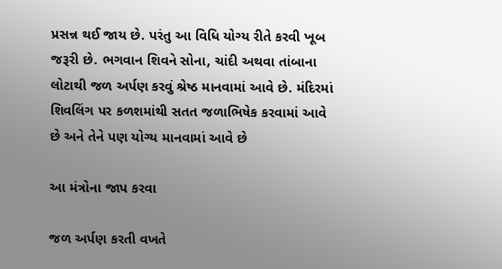પ્રસન્ન થઈ જાય છે. પરંતુ આ વિધિ યોગ્ય રીતે કરવી ખૂબ જરૂરી છે. ભગવાન શિવને સોના, ચાંદી અથવા તાંબાના લોટાથી જળ અર્પણ કરવું શ્રેષ્ઠ માનવામાં આવે છે. મંદિરમાં શિવલિંગ પર કળશમાંથી સતત જળાભિષેક કરવામાં આવે છે અને તેને પણ યોગ્ય માનવામાં આવે છે

આ મંત્રોના જાપ કરવા

જળ અર્પણ કરતી વખતે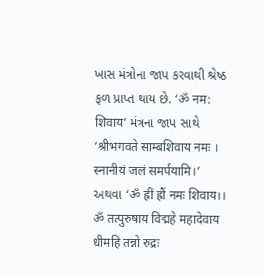ખાસ મંત્રોના જાપ કરવાથી શ્રેષ્ઠ ફળ પ્રાપ્ત થાય છે. ‘ॐ नम: शिवाय’ મંત્રના જાપ સાથે ‘श्रीभगवते साम्बशिवाय नमः । स्नानीयं जलं समर्पयामि।’ અથવા ‘ॐ ह्रीं ह्रौं नमः शिवाय।। ॐ तत्पुरुषाय विद्महे महादेवाय धीमहि तन्नो रुद्रः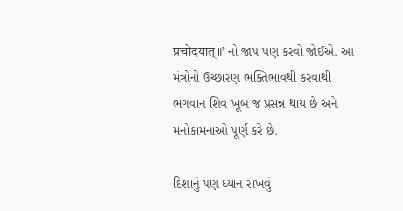प्रचोदयात्॥’ નો જાપ પણ કરવો જોઈએ. આ મંત્રોનો ઉચ્છારણ ભક્તિભાવથી કરવાથી ભગવાન શિવ ખૂબ જ પ્રસન્ન થાય છે અને મનોકામનાઓ પૂર્ણ કરે છે.

દિશાનું પણ ધ્યાન રાખવું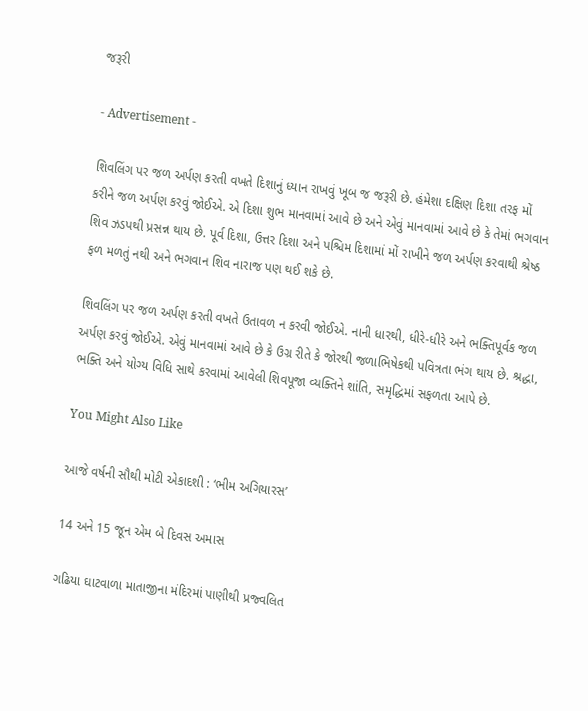જરૂરી

- Advertisement -

શિવલિંગ પર જળ અર્પણ કરતી વખતે દિશાનું ધ્યાન રાખવું ખૂબ જ જરૂરી છે. હંમેશા દક્ષિણ દિશા તરફ મોં કરીને જળ અર્પણ કરવું જોઈએ. એ દિશા શુભ માનવામાં આવે છે અને એવું માનવામાં આવે છે કે તેમાં ભગવાન શિવ ઝડપથી પ્રસન્ન થાય છે. પૂર્વ દિશા, ઉત્તર દિશા અને પશ્ચિમ દિશામાં મોં રાખીને જળ અર્પણ કરવાથી શ્રેષ્ઠ ફળ મળતું નથી અને ભગવાન શિવ નારાજ પણ થઈ શકે છે.

શિવલિંગ પર જળ અર્પણ કરતી વખતે ઉતાવળ ન કરવી જોઈએ. નાની ધારથી, ધીરે-ધીરે અને ભક્તિપૂર્વક જળ અર્પણ કરવું જોઈએ. એવું માનવામાં આવે છે કે ઉગ્ર રીતે કે જોરથી જળાભિષેકથી પવિત્રતા ભંગ થાય છે. શ્રદ્ધા, ભક્તિ અને યોગ્ય વિધિ સાથે કરવામાં આવેલી શિવપૂજા વ્યક્તિને શાંતિ, સમૃદ્ધિમાં સફળતા આપે છે.

You Might Also Like

આજે વર્ષની સૌથી મોટી એકાદશી : ‘ભીમ અગિયારસ’

14 અને 15 જૂન એમ બે દિવસ અમાસ

ગઢિયા ઘાટવાળા માતાજીના મંદિરમાં પાણીથી પ્રજ્વલિત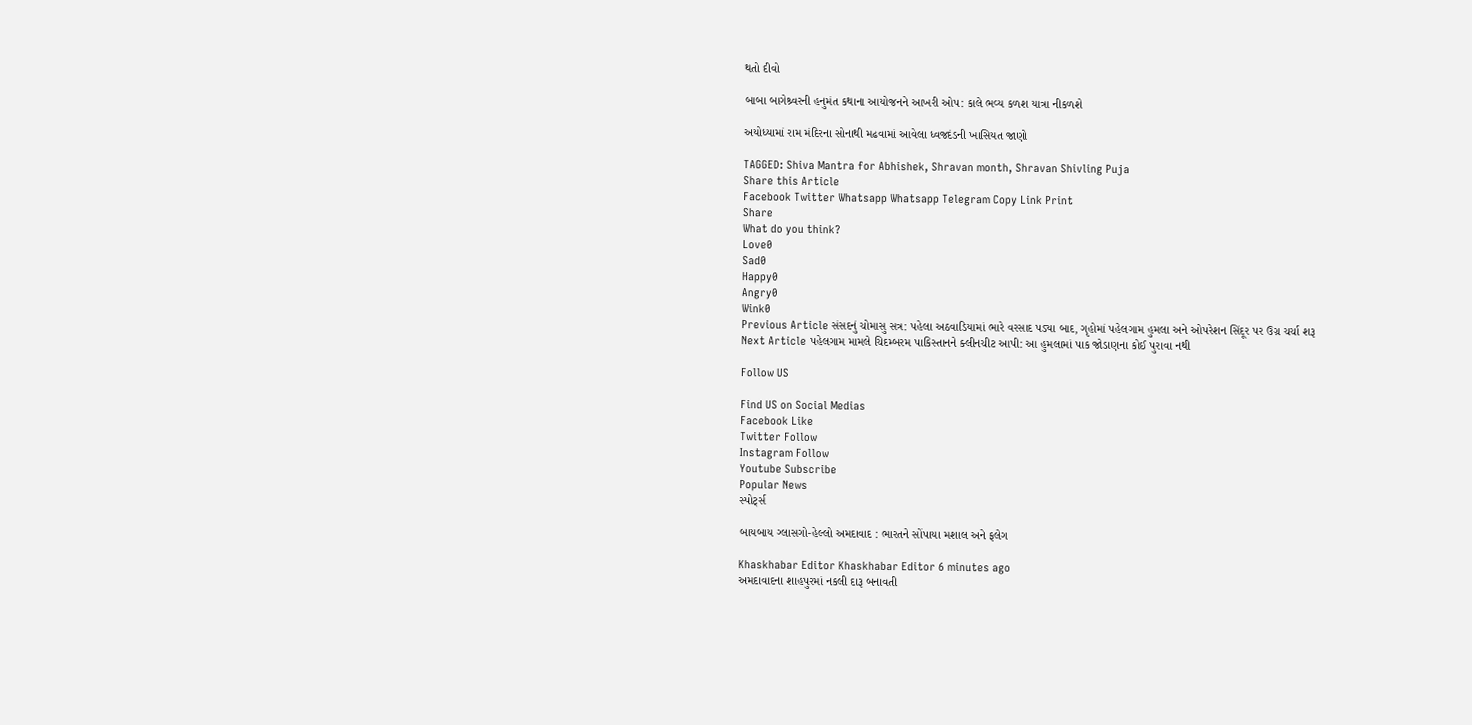થતો દીવો

બાબા બાગેશ્ર્વરની હનુમંત કથાના આયોજનને આખરી ઓપ: કાલે ભવ્ય કળશ યાત્રા નીકળશે

અયોધ્યામાં રામ મંદિરના સોનાથી મઢવામાં આવેલા ધ્વજદંડની ખાસિયત જાણો

TAGGED: Shiva Mantra for Abhishek, Shravan month, Shravan Shivling Puja
Share this Article
Facebook Twitter Whatsapp Whatsapp Telegram Copy Link Print
Share
What do you think?
Love0
Sad0
Happy0
Angry0
Wink0
Previous Article સંસદનું ચોમાસુ સત્ર: પહેલા અઠવાડિયામાં ભારે વરસાદ પડ્યા બાદ, ગૃહોમાં પહેલગામ હુમલા અને ઓપરેશન સિંદૂર પર ઉગ્ર ચર્ચા શરૂ
Next Article પહેલગામ મામલે ચિદમ્બરમ પાકિસ્તાનને ક્લીનચીટ આપી: આ હુમલામાં પાક જોડાણના કોઈ પુરાવા નથી

Follow US

Find US on Social Medias
Facebook Like
Twitter Follow
Instagram Follow
Youtube Subscribe
Popular News
સ્પોર્ટ્સ

બાયબાય ગ્લાસગો-હેલ્લો અમદાવાદ : ભારતને સોંપાયા મશાલ અને ફલેગ

Khaskhabar Editor Khaskhabar Editor 6 minutes ago
અમદાવાદના શાહપુરમાં નકલી દારૂ બનાવતી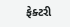ફેક્ટરી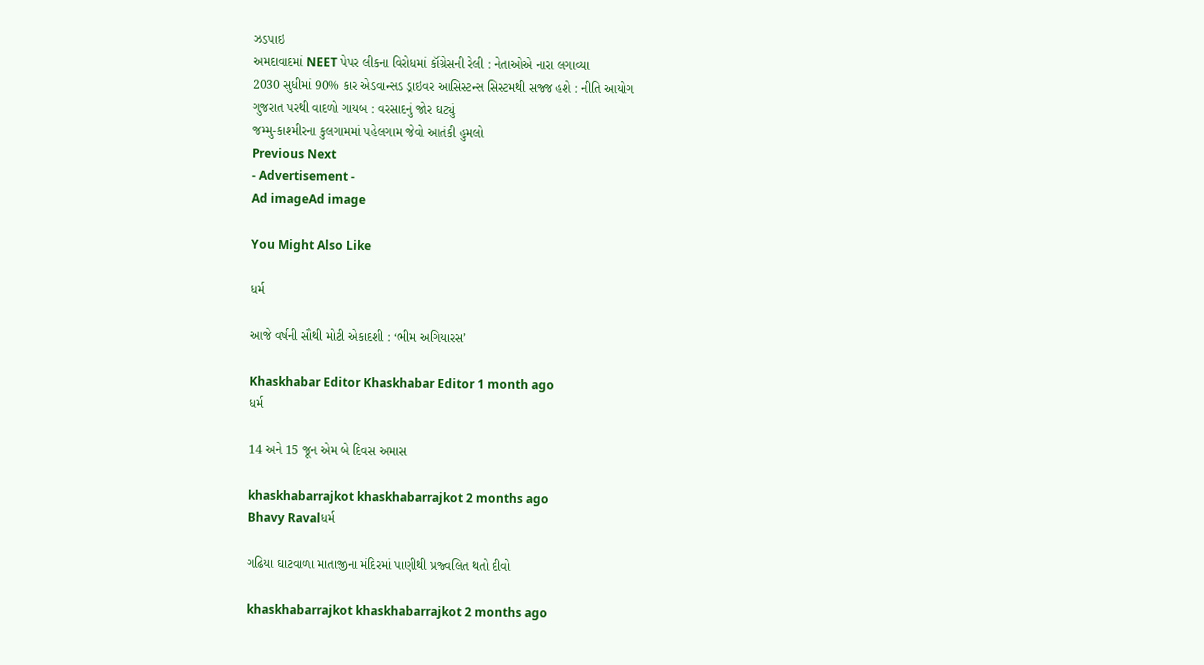ઝડપાઇ
અમદાવાદમાં NEET પેપર લીકના વિરોધમાં કૉંગ્રેસની રેલી : નેતાઓએ નારા લગાવ્યા
2030 સુધીમાં 90% કાર એડવાન્સડ ડ્રાઇવર આસિસ્ટન્સ સિસ્ટમથી સજ્જ હશે : નીતિ આયોગ
ગુજરાત પરથી વાદળો ગાયબ : વરસાદનું જોર ઘટ્યું
જમ્મુ-કાશ્મીરના કુલગામમાં પહેલગામ જેવો આતંકી હુમલો
Previous Next
- Advertisement -
Ad imageAd image

You Might Also Like

ધર્મ

આજે વર્ષની સૌથી મોટી એકાદશી : ‘ભીમ અગિયારસ’

Khaskhabar Editor Khaskhabar Editor 1 month ago
ધર્મ

14 અને 15 જૂન એમ બે દિવસ અમાસ

khaskhabarrajkot khaskhabarrajkot 2 months ago
Bhavy Ravalધર્મ

ગઢિયા ઘાટવાળા માતાજીના મંદિરમાં પાણીથી પ્રજ્વલિત થતો દીવો

khaskhabarrajkot khaskhabarrajkot 2 months ago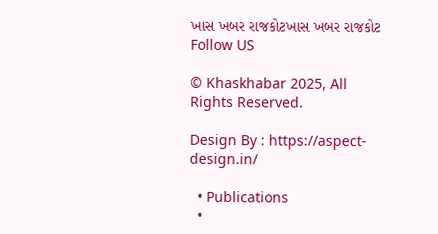ખાસ ખબર રાજકોટખાસ ખબર રાજકોટ
Follow US

© Khaskhabar 2025, All Rights Reserved.

Design By : https://aspect-design.in/

  • Publications
  •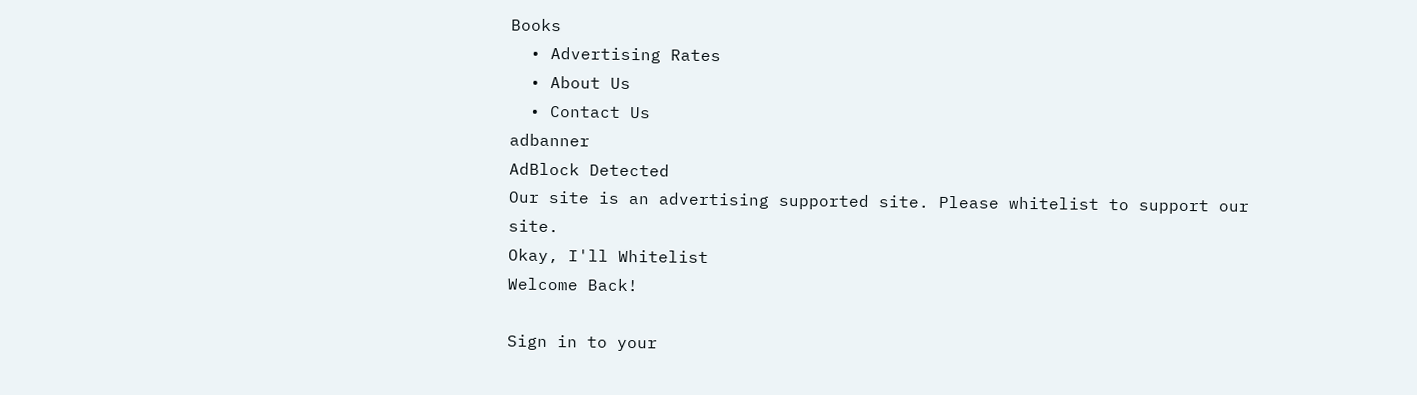Books
  • Advertising Rates
  • About Us
  • Contact Us
adbanner
AdBlock Detected
Our site is an advertising supported site. Please whitelist to support our site.
Okay, I'll Whitelist
Welcome Back!

Sign in to your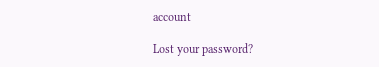account

Lost your password?